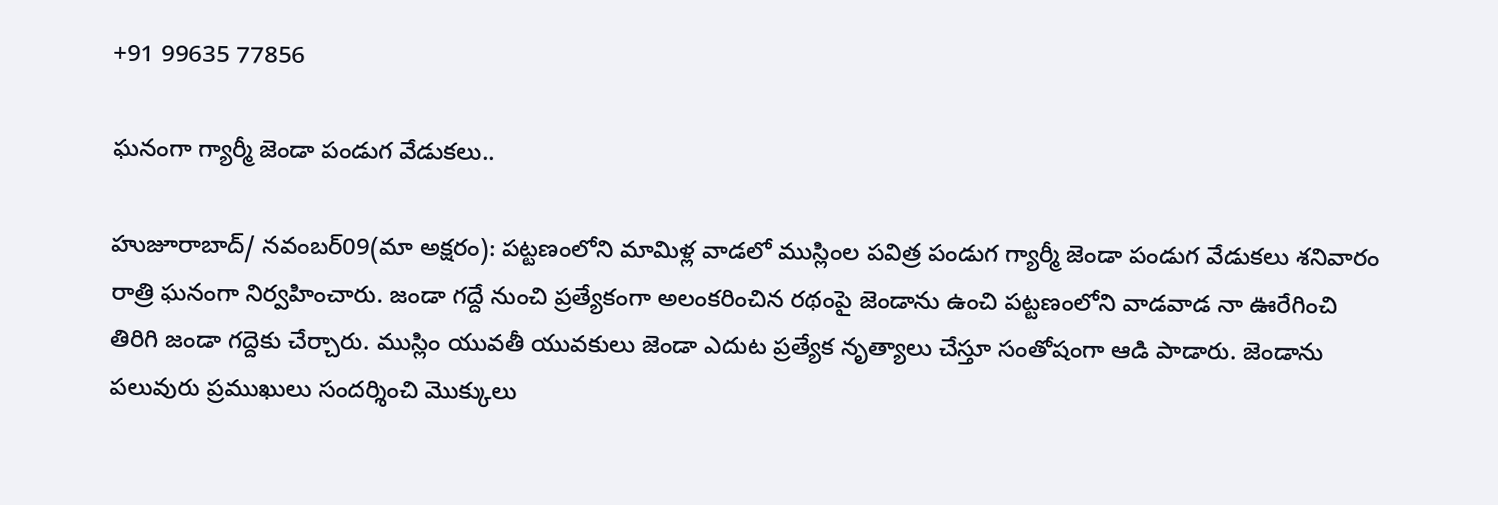+91 99635 77856

ఘనంగా గ్యార్మీ జెండా పండుగ వేడుకలు..

హుజూరాబాద్/ నవంబర్09(మా అక్షరం): పట్టణంలోని మామిళ్ల వాడలో ముస్లింల పవిత్ర పండుగ గ్యార్మీ జెండా పండుగ వేడుకలు శనివారం రాత్రి ఘనంగా నిర్వహించారు. జండా గద్దే నుంచి ప్రత్యేకంగా అలంకరించిన రథంపై జెండాను ఉంచి పట్టణంలోని వాడవాడ నా ఊరేగించి తిరిగి జండా గద్దెకు చేర్చారు. ముస్లిం యువతీ యువకులు జెండా ఎదుట ప్రత్యేక నృత్యాలు చేస్తూ సంతోషంగా ఆడి పాడారు. జెండాను పలువురు ప్రముఖులు సందర్శించి మొక్కులు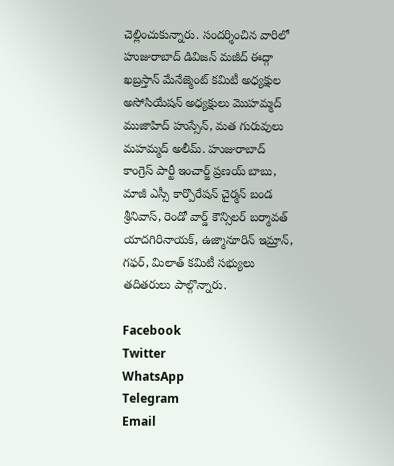చెల్లించుకున్నారు. సందర్శించిన వారిలో హుజురాబాద్ డివిజన్ మజీద్ ఈద్గా ఖబ్రస్తాన్ మేనేజ్మెంట్ కమిటీ అధ్యక్షుల అసోసియేషన్ అధ్యక్షులు మొహమ్మద్ ముజాహిద్ హుస్సేన్, మత గురువులు మహమ్మద్ అలీమ్. హుజురాబాద్ కాంగ్రెస్ పార్టీ ఇంచార్జ్ ప్రణయ్ బాబు, మాజీ ఎస్సీ కార్పొరేషన్ చైర్మన్ బండ శ్రీనివాస్, రెండో వార్డ్ కౌన్సిలర్ బర్మావత్ యాదగిరినాయక్, ఉజ్మానూరిన్ ఇమ్రాన్, గఫర్, మిలాత్ కమిటీ సభ్యులు తదితరులు పాల్గొన్నారు.

Facebook
Twitter
WhatsApp
Telegram
Email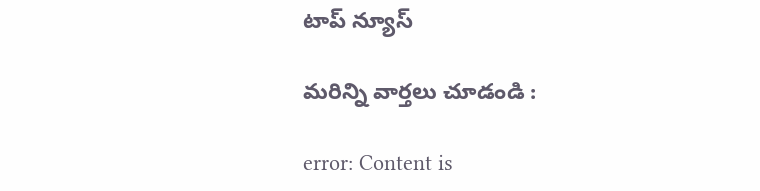టాప్ న్యూస్

మరిన్ని వార్తలు చూడండి :

error: Content is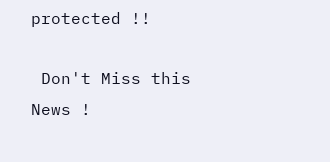protected !!

 Don't Miss this News !